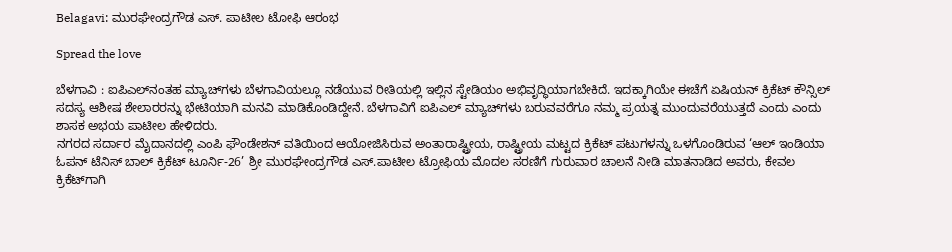Belagavi: ಮುರಘೇಂದ್ರಗೌಡ ಎಸ್. ಪಾಟೀಲ ಟೋಫಿ ಆರಂಭ

Spread the love

ಬೆಳಗಾವಿ : ಐಪಿಎಲ್‌ನಂತಹ ಮ್ಯಾಚ್‌ಗಳು ಬೆಳಗಾವಿಯಲ್ಲೂ ನಡೆಯುವ ರೀತಿಯಲ್ಲಿ ಇಲ್ಲಿನ ಸ್ಟೇಡಿಯಂ ಅಭಿವೃದ್ಧಿಯಾಗಬೇಕಿದೆ. ಇದಕ್ಕಾಗಿಯೇ ಈಚೆಗೆ ಏಷಿಯನ್ ಕ್ರಿಕೆಟ್ ಕೌನ್ಸಿಲ್ ಸದಸ್ಯ ಆಶೀಷ ಶೇಲಾರರನ್ನು ಭೇಟಿಯಾಗಿ ಮನವಿ ಮಾಡಿಕೊಂಡಿದ್ದೇನೆ. ಬೆಳಗಾವಿಗೆ ಐಪಿಎಲ್ ಮ್ಯಾಚ್‌ಗಳು ಬರುವವರೆಗೂ ನಮ್ಮ ಪ್ರಯತ್ನ ಮುಂದುವರೆಯುತ್ತದೆ ಎಂದು ಎಂದು ಶಾಸಕ ಅಭಯ ಪಾಟೀಲ ಹೇಳಿದರು.
ನಗರದ ಸರ್ದಾರ ಮೈದಾನದಲ್ಲಿ ಎಂಪಿ ಫೌಂಡೇಶನ್ ವತಿಯಿಂದ ಆಯೋಜಿಸಿರುವ ಅಂತಾರಾಷ್ಟ್ರೀಯ, ರಾಷ್ಟ್ರೀಯ ಮಟ್ಟದ ಕ್ರಿಕೆಟ್ ಪಟುಗಳನ್ನು ಒಳಗೊಂಡಿರುವ ‘ಆಲ್ ಇಂಡಿಯಾ ಓಪನ್ ಟೆನಿಸ್ ಬಾಲ್ ಕ್ರಿಕೆಟ್ ಟೂರ್ನಿ-26’ ಶ್ರೀ ಮುರಘೇಂದ್ರಗೌಡ ಎಸ್.ಪಾಟೀಲ ಟ್ರೋಫಿಯ ಮೊದಲ ಸರಣಿಗೆ ಗುರುವಾರ ಚಾಲನೆ ನೀಡಿ ಮಾತನಾಡಿದ ಅವರು, ಕೇವಲ ಕ್ರಿಕೆಟ್‌ಗಾಗಿ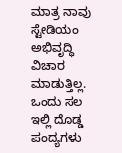ಮಾತ್ರ ನಾವು ಸ್ಟೇಡಿಯಂ ಅಭಿವೃದ್ಧಿ ವಿಚಾರ ಮಾಡುತ್ತಿಲ್ಲ. ಒಂದು ಸಲ ಇಲ್ಲಿ ದೊಡ್ಡ ಪಂದ್ಯಗಳು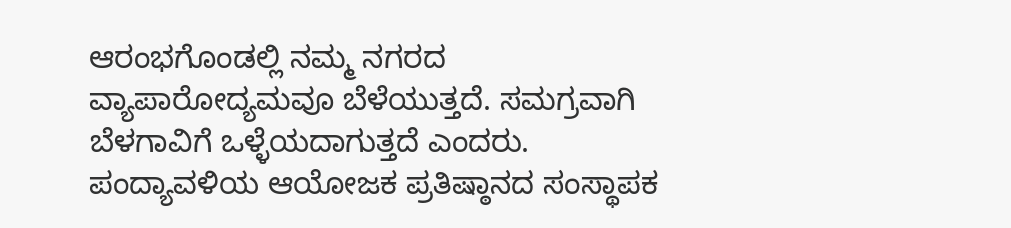ಆರಂಭಗೊಂಡಲ್ಲಿ ನಮ್ಮ ನಗರದ ವ್ಯಾಪಾರೋದ್ಯಮವೂ ಬೆಳೆಯುತ್ತದೆ. ಸಮಗ್ರವಾಗಿ ಬೆಳಗಾವಿಗೆ ಒಳ್ಳೆಯದಾಗುತ್ತದೆ ಎಂದರು.
ಪಂದ್ಯಾವಳಿಯ ಆಯೋಜಕ ಪ್ರತಿಷ್ಠಾನದ ಸಂಸ್ಥಾಪಕ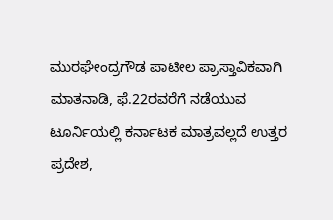ಮುರಘೇಂದ್ರಗೌಡ ಪಾಟೀಲ ಪ್ರಾಸ್ತಾವಿಕವಾಗಿ ಮಾತನಾಡಿ, ಫೆ.22ರವರೆಗೆ ನಡೆಯುವ ಟೂರ್ನಿಯಲ್ಲಿ ಕರ್ನಾಟಕ ಮಾತ್ರವಲ್ಲದೆ ಉತ್ತರ ಪ್ರದೇಶ,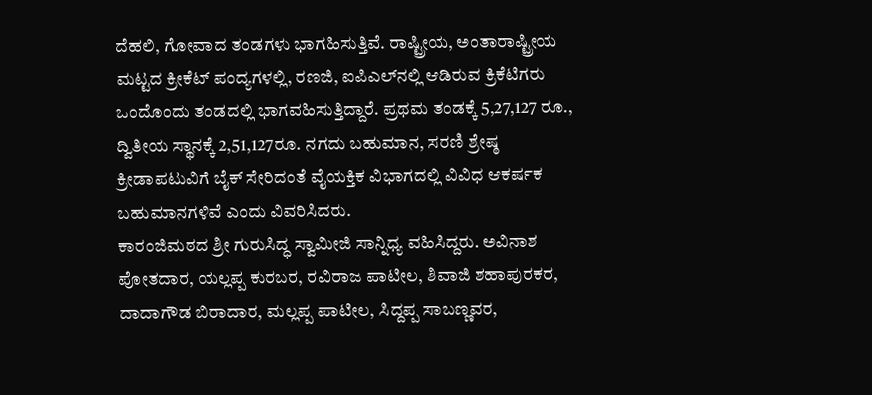ದೆಹಲಿ, ಗೋವಾದ ತಂಡಗಳು ಭಾಗಹಿಸುತ್ತಿವೆ. ರಾಷ್ಟ್ರೀಯ, ಅಂತಾರಾಷ್ಟ್ರೀಯ ಮಟ್ಟದ ಕ್ರೀಕೆಟ್ ಪಂದ್ಯಗಳಲ್ಲಿ, ರಣಜಿ, ಐಪಿಎಲ್‌ನಲ್ಲಿ ಆಡಿರುವ ಕ್ರಿಕೆಟಿಗರು ಒಂದೊಂದು ತಂಡದಲ್ಲಿ ಭಾಗವಹಿಸುತ್ತಿದ್ದಾರೆ. ಪ್ರಥಮ ತಂಡಕ್ಕೆ 5,27,127 ರೂ., ದ್ವಿತೀಯ ಸ್ಥಾನಕ್ಕೆ 2,51,127ರೂ. ನಗದು ಬಹುಮಾನ, ಸರಣಿ ಶ್ರೇಷ್ಠ ಕ್ರೀಡಾಪಟುವಿಗೆ ಬೈಕ್ ಸೇರಿದಂತೆ ವೈಯಕ್ತಿಕ ವಿಭಾಗದಲ್ಲಿ ವಿವಿಧ ಆಕರ್ಷಕ ಬಹುಮಾನಗಳಿವೆ ಎಂದು ವಿವರಿಸಿದರು.
ಕಾರಂಜಿಮಠದ ಶ್ರೀ ಗುರುಸಿದ್ಧ ಸ್ವಾಮೀಜಿ ಸಾನ್ನಿಧ್ಯ ವಹಿಸಿದ್ದರು. ಅವಿನಾಶ ಪೋತದಾರ, ಯಲ್ಲಪ್ಪ ಕುರಬರ, ರವಿರಾಜ ಪಾಟೀಲ, ಶಿವಾಜಿ ಶಹಾಪುರಕರ, ದಾದಾಗೌಡ ಬಿರಾದಾರ, ಮಲ್ಲಪ್ಪ ಪಾಟೀಲ, ಸಿದ್ದಪ್ಪ ಸಾಬಣ್ಣವರ,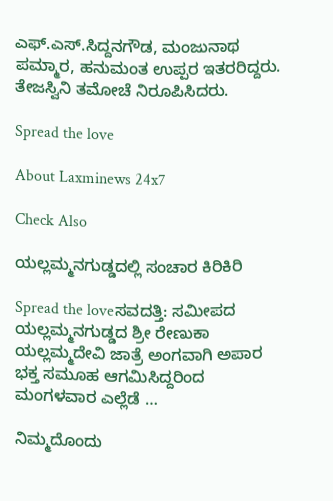ಎಫ್.ಎಸ್.ಸಿದ್ದನಗೌಡ, ಮಂಜುನಾಥ ಪಮ್ಮಾರ, ಹನುಮಂತ ಉಪ್ಪರ ಇತರರಿದ್ದರು. ತೇಜಸ್ವಿನಿ ತಮೋಚೆ ನಿರೂಪಿಸಿದರು.

Spread the love

About Laxminews 24x7

Check Also

ಯಲ್ಲಮ್ಮನಗುಡ್ಡದಲ್ಲಿ ಸಂಚಾರ ಕಿರಿಕಿರಿ

Spread the loveಸವದತ್ತಿ: ಸಮೀಪದ ಯಲ್ಲಮ್ಮನಗುಡ್ಡದ ಶ್ರೀ ರೇಣುಕಾ ಯಲ್ಲಮ್ಮದೇವಿ ಜಾತ್ರೆ ಅಂಗವಾಗಿ ಅಪಾರ ಭಕ್ತ ಸಮೂಹ ಆಗಮಿಸಿದ್ದರಿಂದ ಮಂಗಳವಾರ ಎಲ್ಲೆಡೆ …

ನಿಮ್ಮದೊಂದು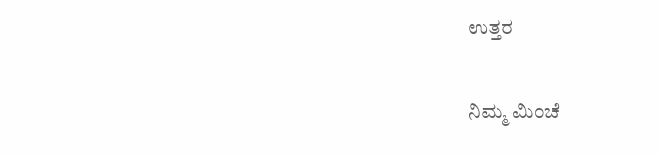ಉತ್ತರ

ನಿಮ್ಮ ಮಿಂಚೆ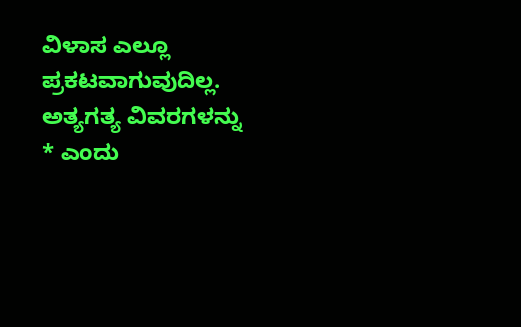ವಿಳಾಸ ಎಲ್ಲೂ ಪ್ರಕಟವಾಗುವುದಿಲ್ಲ. ಅತ್ಯಗತ್ಯ ವಿವರಗಳನ್ನು * ಎಂದು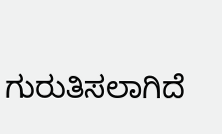ಗುರುತಿಸಲಾಗಿದೆ